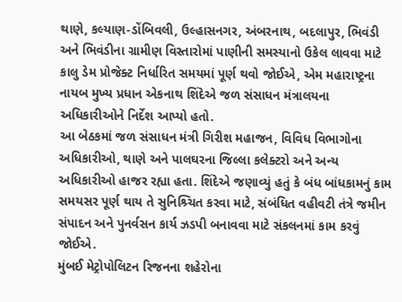થાણે, કલ્યાણ-ડોંબિવલી, ઉલ્હાસનગર, અંબરનાથ, બદલાપુર, ભિવંડી અને ભિવંડીના ગ્રામીણ વિસ્તારોમાં પાણીની સમસ્યાનો ઉકેલ લાવવા માટે કાલુ ડેમ પ્રોજેક્ટ નિર્ધારિત સમયમાં પૂર્ણ થવો જોઈએ, એમ મહારાષ્ટ્રના નાયબ મુખ્ય પ્રધાન એકનાથ શિંદેએ જળ સંસાધન મંત્રાલયના અધિકારીઓને નિર્દેશ આપ્યો હતો.
આ બેઠકમાં જળ સંસાધન મંત્રી ગિરીશ મહાજન, વિવિધ વિભાગોના અધિકારીઓ, થાણે અને પાલઘરના જિલ્લા કલેક્ટરો અને અન્ય અધિકારીઓ હાજર રહ્યા હતા. શિંદેએ જણાવ્યું હતું કે બંધ બાંધકામનું કામ સમયસર પૂર્ણ થાય તે સુનિશ્ર્ચિત કરવા માટે, સંબંધિત વહીવટી તંત્રે જમીન સંપાદન અને પુનર્વસન કાર્ય ઝડપી બનાવવા માટે સંકલનમાં કામ કરવું જોઈએ.
મુંબઈ મેટ્રોપોલિટન રિજનના શહેરોના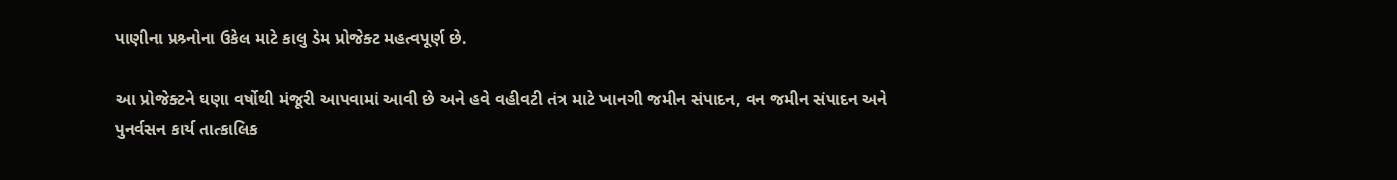પાણીના પ્રશ્ર્નોના ઉકેલ માટે કાલુ ડેમ પ્રોજેક્ટ મહત્વપૂર્ણ છે.

આ પ્રોજેક્ટને ઘણા વર્ષોથી મંજૂરી આપવામાં આવી છે અને હવે વહીવટી તંત્ર માટે ખાનગી જમીન સંપાદન, વન જમીન સંપાદન અને પુનર્વસન કાર્ય તાત્કાલિક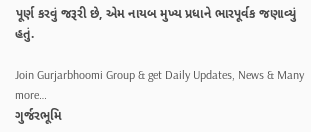પૂર્ણ કરવું જરૂરી છે, એમ નાયબ મુખ્ય પ્રધાને ભારપૂર્વક જણાવ્યું હતું.

Join Gurjarbhoomi Group & get Daily Updates, News & Many more…
ગુર્જરભૂમિ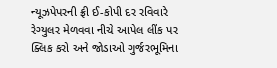ન્યૂઝપેપરની ફ્રી ઈ-કોપી દર રવિવારે રેગ્યુલર મેળવવા નીચે આપેલ લીંક પર ક્લિક કરો અને જોડાઓ ગુર્જરભૂમિના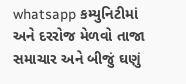whatsapp કમ્યુનિટીમાં અને દરરોજ મેળવો તાજા સમાચાર અને બીજું ઘણું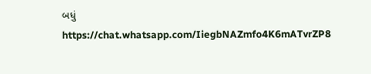બધું
https://chat.whatsapp.com/IiegbNAZmfo4K6mATvrZP8